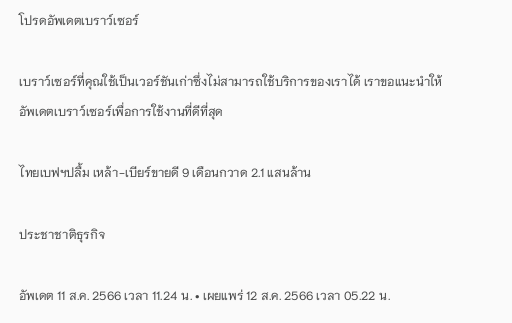โปรดอัพเดตเบราว์เซอร์

เบราว์เซอร์ที่คุณใช้เป็นเวอร์ชันเก่าซึ่งไม่สามารถใช้บริการของเราได้ เราขอแนะนำให้อัพเดตเบราว์เซอร์เพื่อการใช้งานที่ดีที่สุด

ไทยเบฟฯปลื้ม เหล้า-เบียร์ขายดี 9 เดือนกวาด 2.1 แสนล้าน

ประชาชาติธุรกิจ

อัพเดต 11 ส.ค. 2566 เวลา 11.24 น. • เผยแพร่ 12 ส.ค. 2566 เวลา 05.22 น.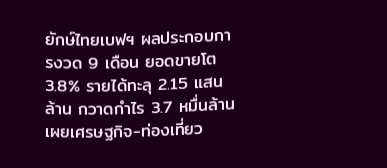ยักษ์ไทยเบฟฯ ผลประกอบการงวด 9 เดือน ยอดขายโต 3.8% รายได้ทะลุ 2.15 แสนล้าน กวาดกำไร 3.7 หมื่นล้าน เผยเศรษฐกิจ-ท่องเที่ยว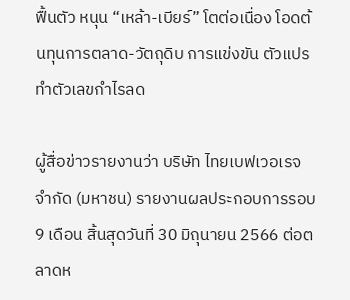ฟื้นตัว หนุน “เหล้า-เบียร์” โตต่อเนื่อง โอดต้นทุนการตลาด-วัตถุดิบ การแข่งขัน ตัวแปรทำตัวเลขกำไรลด

ผู้สื่อข่าวรายงานว่า บริษัท ไทยเบฟเวอเรจ จำกัด (มหาชน) รายงานผลประกอบการรอบ 9 เดือน สิ้นสุดวันที่ 30 มิถุนายน 2566 ต่อตลาดห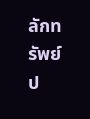ลักทรัพย์ป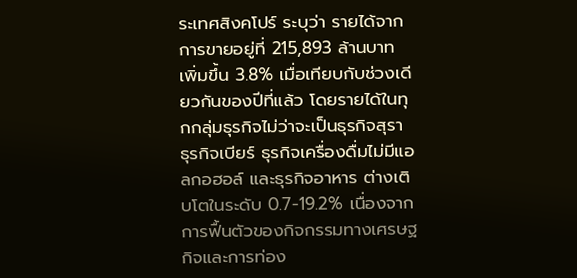ระเทศสิงคโปร์ ระบุว่า รายได้จากการขายอยู่ที่ 215,893 ล้านบาท เพิ่มขึ้น 3.8% เมื่อเทียบกับช่วงเดียวกันของปีที่แล้ว โดยรายได้ในทุกกลุ่มธุรกิจไม่ว่าจะเป็นธุรกิจสุรา ธุรกิจเบียร์ ธุรกิจเครื่องดื่มไม่มีแอลกอฮอล์ และธุรกิจอาหาร ต่างเติบโตในระดับ 0.7-19.2% เนื่องจากการฟื้นตัวของกิจกรรมทางเศรษฐกิจและการท่อง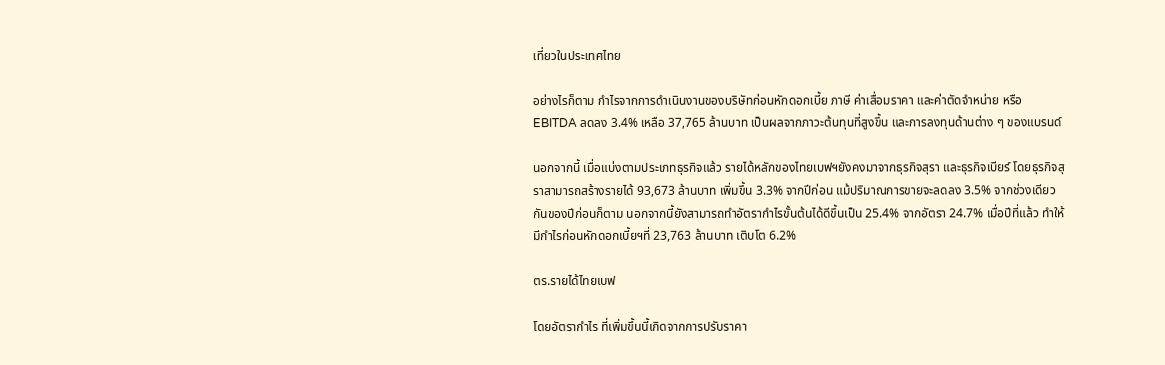เที่ยวในประเทศไทย

อย่างไรก็ตาม กำไรจากการดำเนินงานของบริษัทก่อนหักดอกเบี้ย ภาษี ค่าเสื่อมราคา และค่าตัดจำหน่าย หรือ EBITDA ลดลง 3.4% เหลือ 37,765 ล้านบาท เป็นผลจากภาวะต้นทุนที่สูงขึ้น และการลงทุนด้านต่าง ๆ ของแบรนด์

นอกจากนี้ เมื่อแบ่งตามประเภทธุรกิจแล้ว รายได้หลักของไทยเบฟฯยังคงมาจากธุรกิจสุรา และธุรกิจเบียร์ โดยธุรกิจสุราสามารถสร้างรายได้ 93,673 ล้านบาท เพิ่มขึ้น 3.3% จากปีก่อน แม้ปริมาณการขายจะลดลง 3.5% จากช่วงเดียวกันของปีก่อนก็ตาม นอกจากนี้ยังสามารถทำอัตรากำไรขั้นต้นได้ดีขึ้นเป็น 25.4% จากอัตรา 24.7% เมื่อปีที่แล้ว ทำให้มีกำไรก่อนหักดอกเบี้ยฯที่ 23,763 ล้านบาท เติบโต 6.2%

ตร.รายได้ไทยเบฟ

โดยอัตรากำไร ที่เพิ่มขึ้นนี้เกิดจากการปรับราคา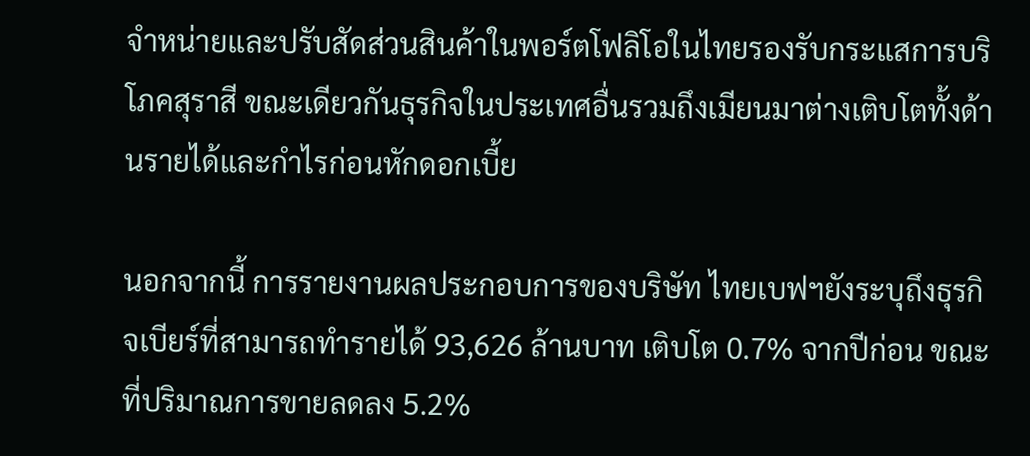จำหน่ายและปรับสัดส่วนสินค้าในพอร์ตโฟลิโอในไทยรองรับกระแสการบริโภคสุราสี ขณะเดียวกันธุรกิจในประเทศอื่นรวมถึงเมียนมาต่างเติบโตทั้งด้านรายได้และกำไรก่อนหักดอกเบี้ย

นอกจากนี้ การรายงานผลประกอบการของบริษัท ไทยเบฟฯยังระบุถึงธุรกิจเบียร์ที่สามารถทำรายได้ 93,626 ล้านบาท เติบโต 0.7% จากปีก่อน ขณะที่ปริมาณการขายลดลง 5.2%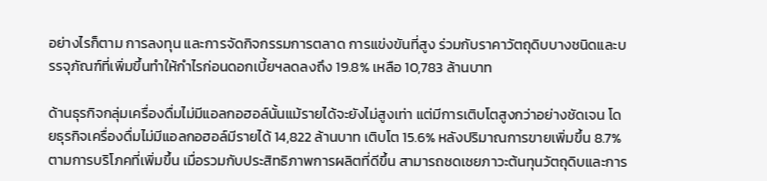อย่างไรก็ตาม การลงทุน และการจัดกิจกรรมการตลาด การแข่งขันที่สูง ร่วมกับราคาวัตถุดิบบางชนิดและบรรจุภัณฑ์ที่เพิ่มขึ้นทำให้กำไรก่อนดอกเบี้ยฯลดลงถึง 19.8% เหลือ 10,783 ล้านบาท

ด้านธุรกิจกลุ่มเครื่องดื่มไม่มีแอลกอฮอล์นั้นแม้รายได้จะยังไม่สูงเท่า แต่มีการเติบโตสูงกว่าอย่างชัดเจน โดยธุรกิจเครื่องดื่มไม่มีแอลกอฮอล์มีรายได้ 14,822 ล้านบาท เติบโต 15.6% หลังปริมาณการขายเพิ่มขึ้น 8.7% ตามการบริโภคที่เพิ่มขึ้น เมื่อรวมกับประสิทธิภาพการผลิตที่ดีขึ้น สามารถชดเชยภาวะต้นทุนวัตถุดิบและการ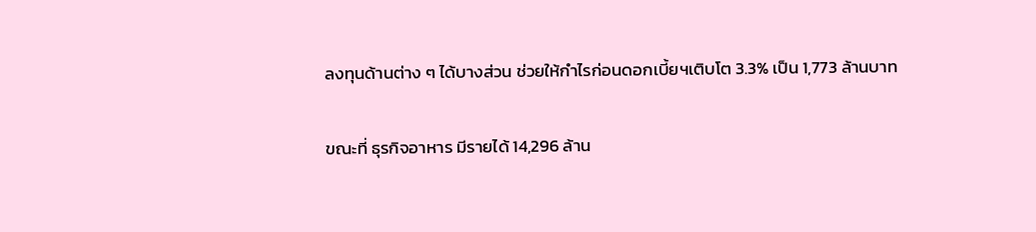ลงทุนด้านต่าง ๆ ได้บางส่วน ช่วยให้กำไรก่อนดอกเบี้ยฯเติบโต 3.3% เป็น 1,773 ล้านบาท

ขณะที่ ธุรกิจอาหาร มีรายได้ 14,296 ล้าน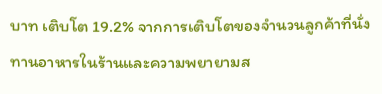บาท เติบโต 19.2% จากการเติบโตของจำนวนลูกค้าที่นั่งทานอาหารในร้านและความพยายามส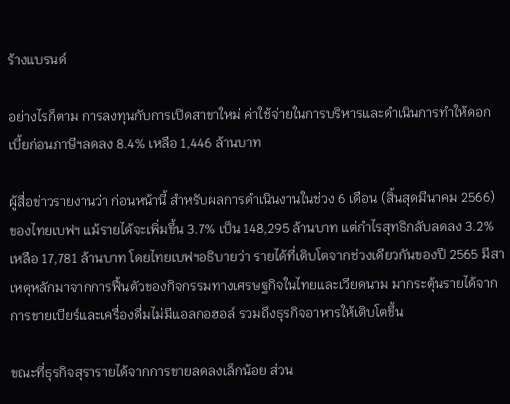ร้างแบรนด์

อย่างไรก็ตาม การลงทุนกับการเปิดสาขาใหม่ ค่าใช้จ่ายในการบริหารและดำเนินการทำให้ดอกเบี้ยก่อนภาษีฯลดลง 8.4% เหลือ 1,446 ล้านบาท

ผู้สื่อข่าวรายงานว่า ก่อนหน้านี้ สำหรับผลการดำเนินงานในช่วง 6 เดือน (สิ้นสุดมีนาคม 2566) ของไทยเบฟฯ แม้รายได้จะเพิ่มขึ้น 3.7% เป็น 148,295 ล้านบาท แต่กำไรสุทธิกลับลดลง 3.2% เหลือ 17,781 ล้านบาท โดยไทยเบฟฯอธิบายว่า รายได้ที่เติบโตจากช่วงเดียวกันของปี 2565 มีสาเหตุหลักมาจากการฟื้นตัวของกิจกรรมทางเศรษฐกิจในไทยและเวียดนาม มากระตุ้นรายได้จากการขายเบียร์และเครื่องดื่มไม่มีแอลกอฮอล์ รวมถึงธุรกิจอาหารให้เติบโตขึ้น

ขณะที่ธุรกิจสุรารายได้จากการขายลดลงเล็กน้อย ส่วน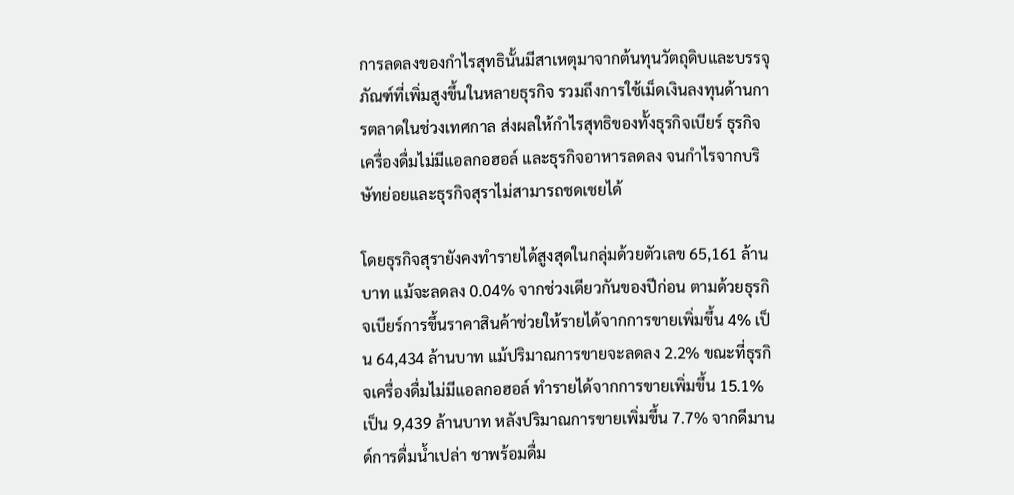การลดลงของกำไรสุทธินั้นมีสาเหตุมาจากต้นทุนวัตถุดิบและบรรจุภัณฑ์ที่เพิ่มสูงขึ้นในหลายธุรกิจ รวมถึงการใช้เม็ดเงินลงทุนด้านการตลาดในช่วงเทศกาล ส่งผลให้กำไรสุทธิของทั้งธุรกิจเบียร์ ธุรกิจเครื่องดื่มไม่มีแอลกอฮอล์ และธุรกิจอาหารลดลง จนกำไรจากบริษัทย่อยและธุรกิจสุราไม่สามารถชดเชยได้

โดยธุรกิจสุรายังคงทำรายได้สูงสุดในกลุ่มด้วยตัวเลข 65,161 ล้านบาท แม้จะลดลง 0.04% จากช่วงเดียวกันของปีก่อน ตามด้วยธุรกิจเบียร์การขึ้นราคาสินค้าช่วยให้รายได้จากการขายเพิ่มขึ้น 4% เป็น 64,434 ล้านบาท แม้ปริมาณการขายจะลดลง 2.2% ขณะที่ธุรกิจเครื่องดื่มไม่มีแอลกอฮอล์ ทำรายได้จากการขายเพิ่มขึ้น 15.1% เป็น 9,439 ล้านบาท หลังปริมาณการขายเพิ่มขึ้น 7.7% จากดีมานด์การดื่มน้ำเปล่า ชาพร้อมดื่ม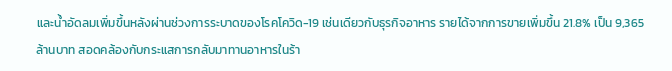และน้ำอัดลมเพิ่มขึ้นหลังผ่านช่วงการระบาดของโรคโควิด-19 เช่นเดียวกับธุรกิจอาหาร รายได้จากการขายเพิ่มขึ้น 21.8% เป็น 9,365 ล้านบาท สอดคล้องกับกระแสการกลับมาทานอาหารในร้า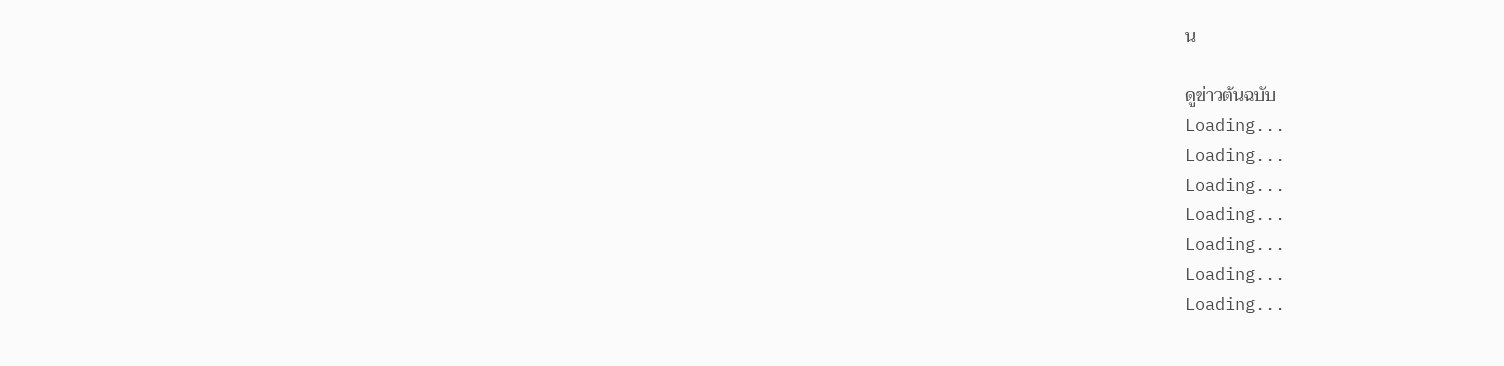น

ดูข่าวต้นฉบับ
Loading...
Loading...
Loading...
Loading...
Loading...
Loading...
Loading...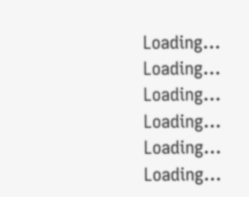Loading...
Loading...
Loading...
Loading...
Loading...
Loading...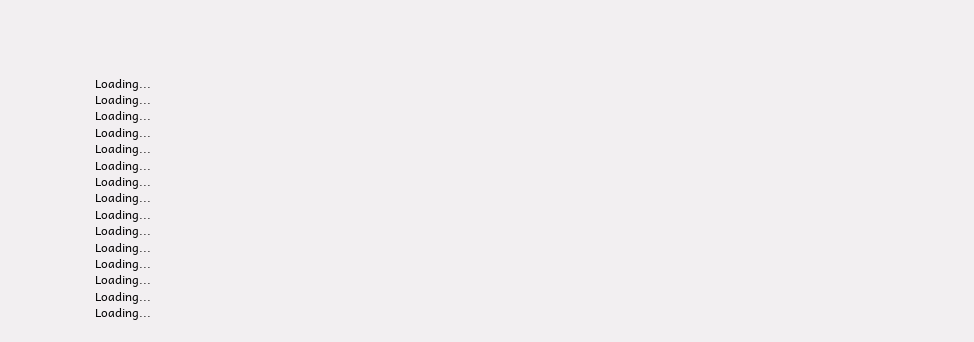Loading...
Loading...
Loading...
Loading...
Loading...
Loading...
Loading...
Loading...
Loading...
Loading...
Loading...
Loading...
Loading...
Loading...
Loading...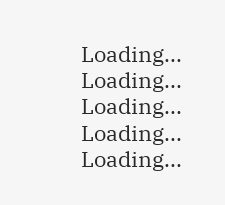Loading...
Loading...
Loading...
Loading...
Loading...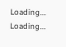Loading...
Loading...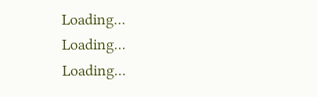Loading...
Loading...
Loading...